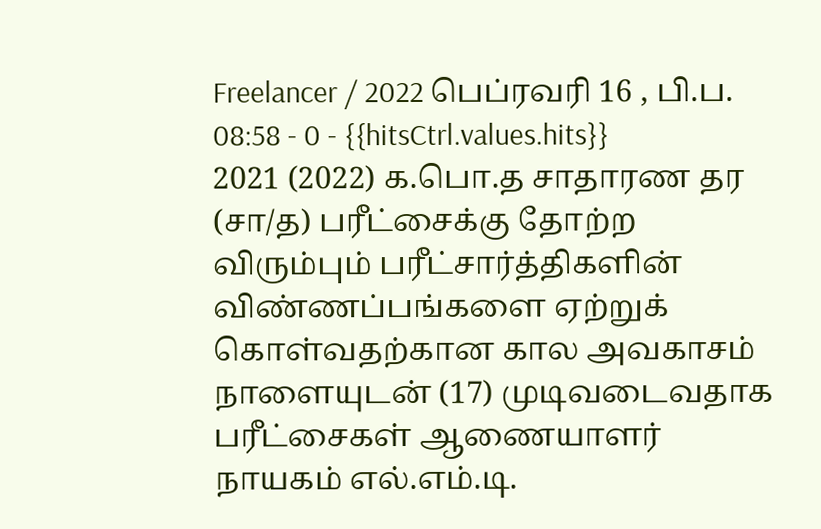Freelancer / 2022 பெப்ரவரி 16 , பி.ப. 08:58 - 0 - {{hitsCtrl.values.hits}}
2021 (2022) க.பொ.த சாதாரண தர (சா/த) பரீட்சைக்கு தோற்ற விரும்பும் பரீட்சார்த்திகளின் விண்ணப்பங்களை ஏற்றுக் கொள்வதற்கான கால அவகாசம் நாளையுடன் (17) முடிவடைவதாக பரீட்சைகள் ஆணையாளர் நாயகம் எல்.எம்.டி.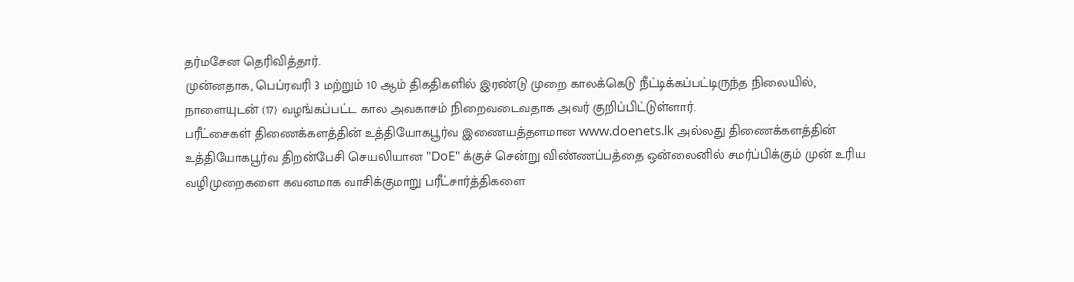தர்மசேன தெரிவித்தார்.
முன்னதாக, பெப்ரவரி 3 மற்றும் 10 ஆம் திகதிகளில் இரண்டு முறை காலக்கெடு நீட்டிக்கப்பட்டிருந்த நிலையில், நாளையுடன் (17) வழங்கப்பட்ட கால அவகாசம் நிறைவடைவதாக அவர் குறிப்பிட்டுள்ளார்.
பரீட்சைகள் திணைக்களத்தின் உத்தியோகபூர்வ இணையத்தளமான www.doenets.lk அல்லது திணைக்களத்தின் உத்தியோகபூர்வ திறன்பேசி செயலியான "DoE" க்குச் சென்று விண்ணப்பத்தை ஒன்லைனில் சமர்ப்பிக்கும் முன் உரிய வழிமுறைகளை கவனமாக வாசிக்குமாறு பரீட்சார்த்திகளை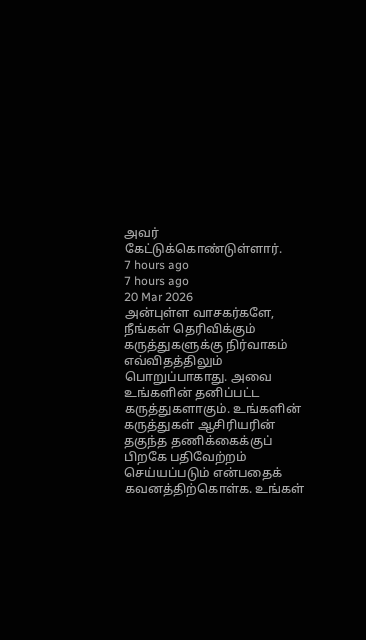அவர் கேட்டுக்கொண்டுள்ளார்.
7 hours ago
7 hours ago
20 Mar 2026
அன்புள்ள வாசகர்களே,
நீங்கள் தெரிவிக்கும் கருத்துகளுக்கு நிர்வாகம் எவ்விதத்திலும் பொறுப்பாகாது. அவை உங்களின் தனிப்பட்ட கருத்துகளாகும். உங்களின் கருத்துகள் ஆசிரியரின் தகுந்த தணிக்கைக்குப் பிறகே பதிவேற்றம் செய்யப்படும் என்பதைக் கவனத்திற்கொள்க. உங்கள்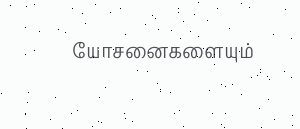யோசனைகளையும்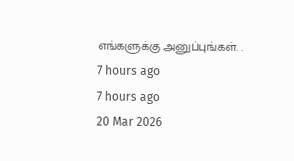எங்களுக்கு அனுப்புங்கள். .
7 hours ago
7 hours ago
20 Mar 2026